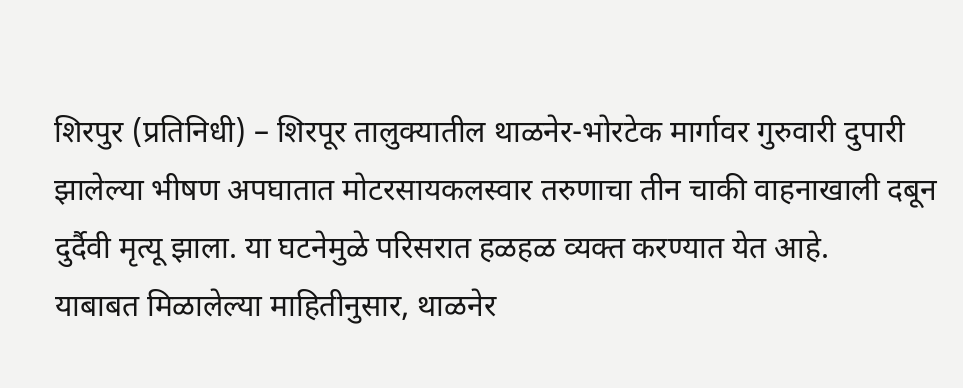शिरपुर (प्रतिनिधी) – शिरपूर तालुक्यातील थाळनेर-भोरटेक मार्गावर गुरुवारी दुपारी झालेल्या भीषण अपघातात मोटरसायकलस्वार तरुणाचा तीन चाकी वाहनाखाली दबून दुर्दैवी मृत्यू झाला. या घटनेमुळे परिसरात हळहळ व्यक्त करण्यात येत आहे.
याबाबत मिळालेल्या माहितीनुसार, थाळनेर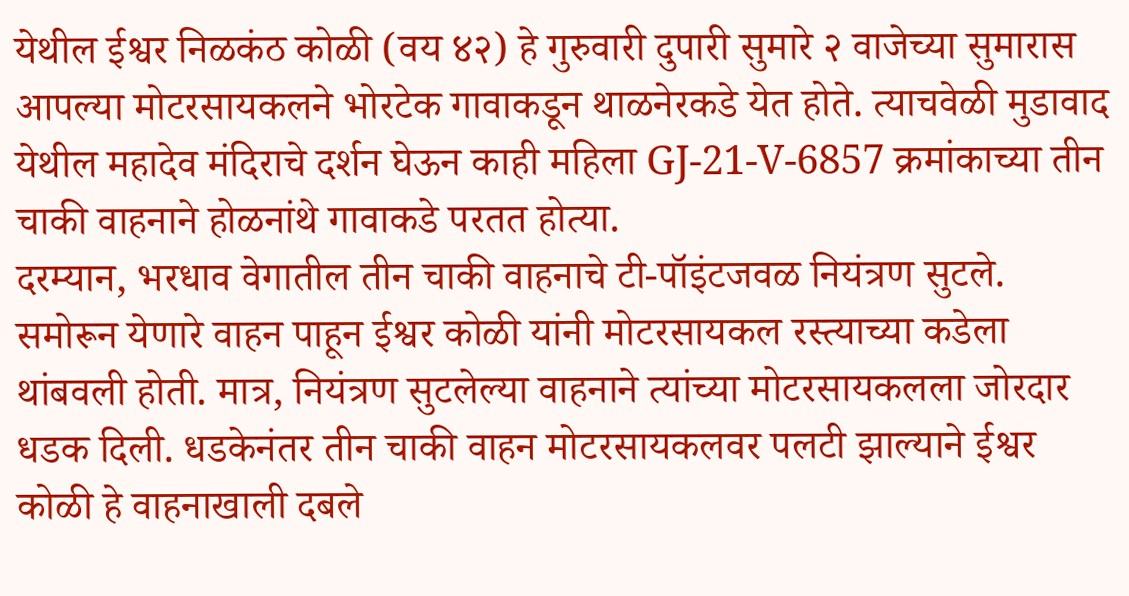येथील ईश्वर निळकंठ कोळी (वय ४२) हे गुरुवारी दुपारी सुमारे २ वाजेच्या सुमारास आपल्या मोटरसायकलने भोरटेक गावाकडून थाळनेरकडे येत होते. त्याचवेळी मुडावाद येथील महादेव मंदिराचे दर्शन घेऊन काही महिला GJ-21-V-6857 क्रमांकाच्या तीन चाकी वाहनाने होळनांथे गावाकडे परतत होत्या.
दरम्यान, भरधाव वेगातील तीन चाकी वाहनाचे टी-पॉइंटजवळ नियंत्रण सुटले. समोरून येणारे वाहन पाहून ईश्वर कोळी यांनी मोटरसायकल रस्त्याच्या कडेला थांबवली होती. मात्र, नियंत्रण सुटलेल्या वाहनाने त्यांच्या मोटरसायकलला जोरदार धडक दिली. धडकेनंतर तीन चाकी वाहन मोटरसायकलवर पलटी झाल्याने ईश्वर कोळी हे वाहनाखाली दबले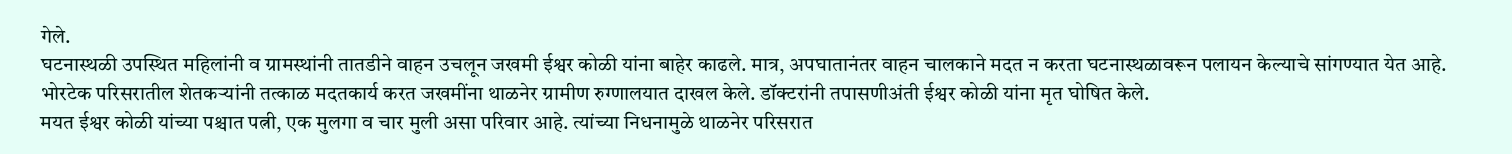गेले.
घटनास्थळी उपस्थित महिलांनी व ग्रामस्थांनी तातडीने वाहन उचलून जखमी ईश्वर कोळी यांना बाहेर काढले. मात्र, अपघातानंतर वाहन चालकाने मदत न करता घटनास्थळावरून पलायन केल्याचे सांगण्यात येत आहे. भोरटेक परिसरातील शेतकऱ्यांनी तत्काळ मदतकार्य करत जखमींना थाळनेर ग्रामीण रुग्णालयात दाखल केले. डॉक्टरांनी तपासणीअंती ईश्वर कोळी यांना मृत घोषित केले.
मयत ईश्वर कोळी यांच्या पश्चात पत्नी, एक मुलगा व चार मुली असा परिवार आहे. त्यांच्या निधनामुळे थाळनेर परिसरात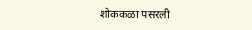शोककळा पसरली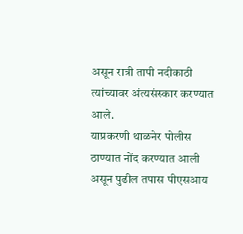असून रात्री तापी नदीकाठी त्यांच्यावर अंत्यसंस्कार करण्यात आले.
याप्रकरणी थाळनेर पोलीस ठाण्यात नोंद करण्यात आली असून पुढील तपास पीएसआय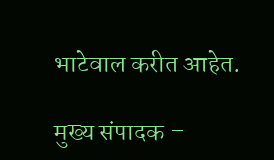भाटेवाल करीत आहेत.

मुख्य संपादक –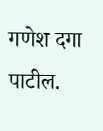गणेश दगा पाटील.